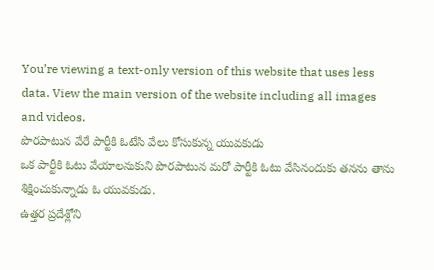You’re viewing a text-only version of this website that uses less data. View the main version of the website including all images and videos.
పొరపాటున వేరే పార్టీకి ఓటేసి వేలు కోసుకున్న యువకుడు
ఒక పార్టీకి ఓటు వేయాలనుకుని పొరపాటున మరో పార్టీకి ఓటు వేసినందుకు తనను తాను శిక్షించుకున్నాడు ఓ యువకుడు.
ఉత్తర ప్రదేశ్లోని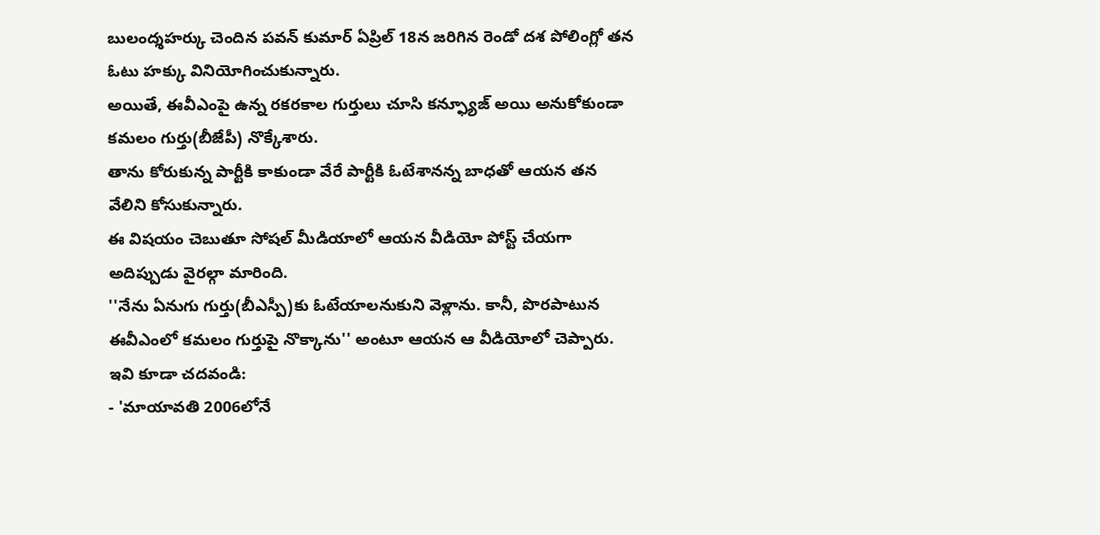బులంద్శహర్కు చెందిన పవన్ కుమార్ ఏప్రిల్ 18న జరిగిన రెండో దశ పోలింగ్లో తన ఓటు హక్కు వినియోగించుకున్నారు.
అయితే, ఈవీఎంపై ఉన్న రకరకాల గుర్తులు చూసి కన్ఫ్యూజ్ అయి అనుకోకుండా కమలం గుర్తు(బీజేపీ) నొక్కేశారు.
తాను కోరుకున్న పార్టీకి కాకుండా వేరే పార్టీకి ఓటేశానన్న బాధతో ఆయన తన వేలిని కోసుకున్నారు.
ఈ విషయం చెబుతూ సోషల్ మీడియాలో ఆయన వీడియో పోస్ట్ చేయగా అదిప్పుడు వైరల్గా మారింది.
''నేను ఏనుగు గుర్తు(బీఎస్పీ)కు ఓటేయాలనుకుని వెళ్లాను. కానీ, పొరపాటున ఈవీఎంలో కమలం గుర్తుపై నొక్కాను'' అంటూ ఆయన ఆ వీడియోలో చెప్పారు.
ఇవి కూడా చదవండి:
- 'మాయావతి 2006లోనే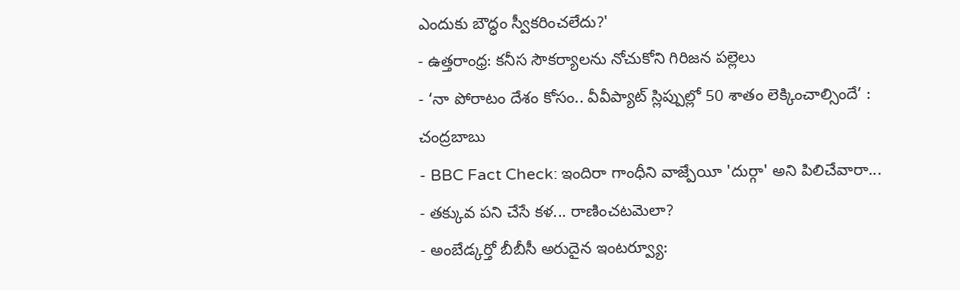ఎందుకు బౌద్ధం స్వీకరించలేదు?'
- ఉత్తరాంధ్ర: కనీస సౌకర్యాలను నోచుకోని గిరిజన పల్లెలు
- ‘నా పోరాటం దేశం కోసం.. వీవీప్యాట్ స్లిప్పుల్లో 50 శాతం లెక్కించాల్సిందే’ : చంద్రబాబు
- BBC Fact Check: ఇందిరా గాంధీని వాజ్పేయీ 'దుర్గా' అని పిలిచేవారా...
- తక్కువ పని చేసే కళ... రాణించటమెలా?
- అంబేడ్కర్తో బీబీసీ అరుదైన ఇంటర్వ్యూ: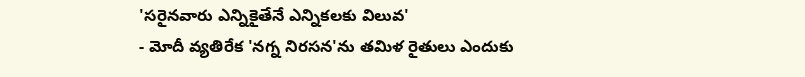'సరైనవారు ఎన్నికైతేనే ఎన్నికలకు విలువ'
- మోదీ వ్యతిరేక 'నగ్న నిరసన'ను తమిళ రైతులు ఎందుకు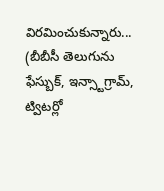విరమించుకున్నారు...
(బీబీసీ తెలుగును ఫేస్బుక్, ఇన్స్టాగ్రామ్, ట్విటర్లో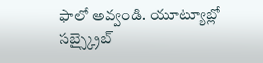ఫాలో అవ్వండి. యూట్యూబ్లో సబ్స్క్రైబ్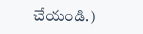చేయండి.)